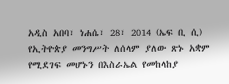አዲስ አበባ፣ ነሐሴ፣ 28፣ 2014 (ኤፍ ቢ ሲ) የኢትዮጵያ መንግሥት ለሰላም ያለው ጽኑ አቋም የሚደገፍ መሆኑን በእስራኤል የመከላከያ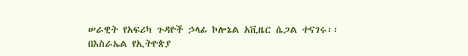ሠራዊት የአፍሪካ ጉዳዮች ኃላፊ ኮሎኔል አቪዜር ሴጋል ተናገሩ፡፡
በእስራኤል የኢትዮጵያ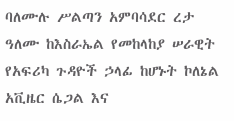ባለሙሉ ሥልጣን አምባሳደር ረታ ዓለሙ ከእስራኤል የመከላከያ ሠራዊት የአፍሪካ ጉዳዮች ኃላፊ ከሆኑት ኮለኔል አቪዜር ሴጋል እና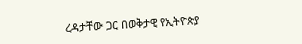ረዳታቸው ጋር በወቅታዊ የኢትዮጵያ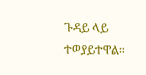ጉዳይ ላይ ተወያይተዋል።